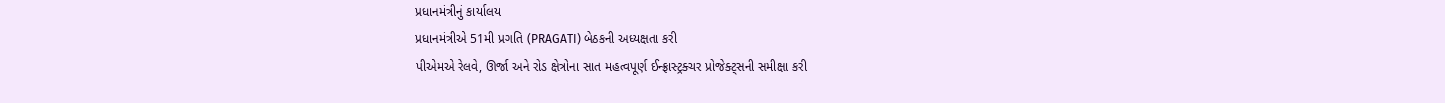પ્રધાનમંત્રીનું કાર્યાલય
પ્રધાનમંત્રીએ 51મી પ્રગતિ (PRAGATI) બેઠકની અધ્યક્ષતા કરી
પીએમએ રેલવે, ઊર્જા અને રોડ ક્ષેત્રોના સાત મહત્વપૂર્ણ ઈન્ફ્રાસ્ટ્રક્ચર પ્રોજેક્ટ્સની સમીક્ષા કરી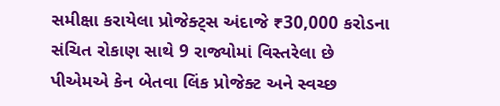સમીક્ષા કરાયેલા પ્રોજેક્ટ્સ અંદાજે ₹30,000 કરોડના સંચિત રોકાણ સાથે 9 રાજ્યોમાં વિસ્તરેલા છે
પીએમએ કેન બેતવા લિંક પ્રોજેક્ટ અને સ્વચ્છ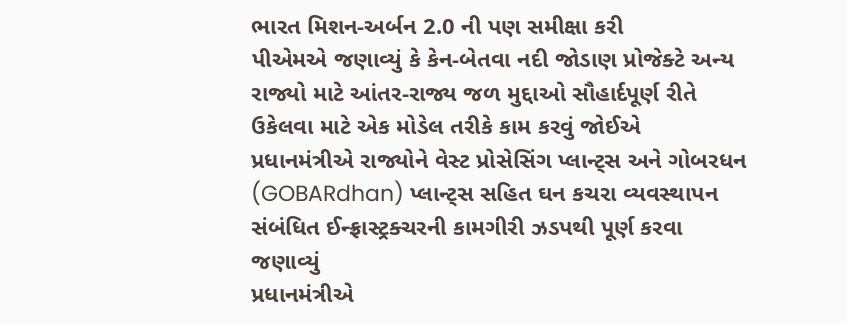ભારત મિશન-અર્બન 2.0 ની પણ સમીક્ષા કરી
પીએમએ જણાવ્યું કે કેન-બેતવા નદી જોડાણ પ્રોજેક્ટે અન્ય રાજ્યો માટે આંતર-રાજ્ય જળ મુદ્દાઓ સૌહાર્દપૂર્ણ રીતે ઉકેલવા માટે એક મોડેલ તરીકે કામ કરવું જોઈએ
પ્રધાનમંત્રીએ રાજ્યોને વેસ્ટ પ્રોસેસિંગ પ્લાન્ટ્સ અને ગોબરધન (GOBARdhan) પ્લાન્ટ્સ સહિત ઘન કચરા વ્યવસ્થાપન સંબંધિત ઈન્ફ્રાસ્ટ્રક્ચરની કામગીરી ઝડપથી પૂર્ણ કરવા જણાવ્યું
પ્રધાનમંત્રીએ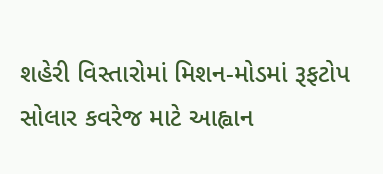શહેરી વિસ્તારોમાં મિશન-મોડમાં રૂફટોપ સોલાર કવરેજ માટે આહ્વાન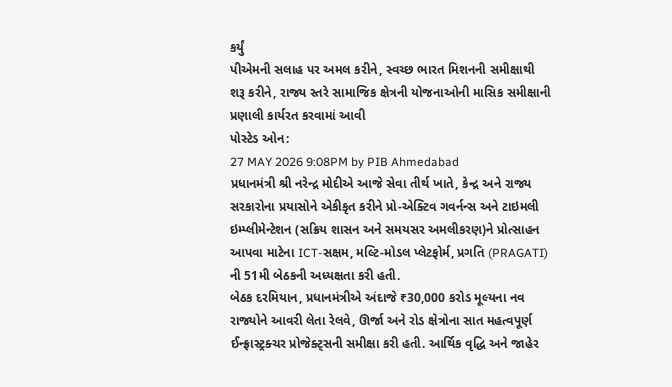કર્યું
પીએમની સલાહ પર અમલ કરીને, સ્વચ્છ ભારત મિશનની સમીક્ષાથી શરૂ કરીને, રાજ્ય સ્તરે સામાજિક ક્ષેત્રની યોજનાઓની માસિક સમીક્ષાની પ્રણાલી કાર્યરત કરવામાં આવી
પોસ્ટેડ ઓન:
27 MAY 2026 9:08PM by PIB Ahmedabad
પ્રધાનમંત્રી શ્રી નરેન્દ્ર મોદીએ આજે સેવા તીર્થ ખાતે, કેન્દ્ર અને રાજ્ય સરકારોના પ્રયાસોને એકીકૃત કરીને પ્રો-એક્ટિવ ગવર્નન્સ અને ટાઇમલી ઇમ્પ્લીમેન્ટેશન (સક્રિય શાસન અને સમયસર અમલીકરણ)ને પ્રોત્સાહન આપવા માટેના ICT-સક્ષમ, મલ્ટિ-મોડલ પ્લેટફોર્મ, પ્રગતિ (PRAGATI) ની 51મી બેઠકની અધ્યક્ષતા કરી હતી.
બેઠક દરમિયાન, પ્રધાનમંત્રીએ અંદાજે ₹30,000 કરોડ મૂલ્યના નવ રાજ્યોને આવરી લેતા રેલવે, ઊર્જા અને રોડ ક્ષેત્રોના સાત મહત્વપૂર્ણ ઈન્ફ્રાસ્ટ્રક્ચર પ્રોજેક્ટ્સની સમીક્ષા કરી હતી. આર્થિક વૃદ્ધિ અને જાહેર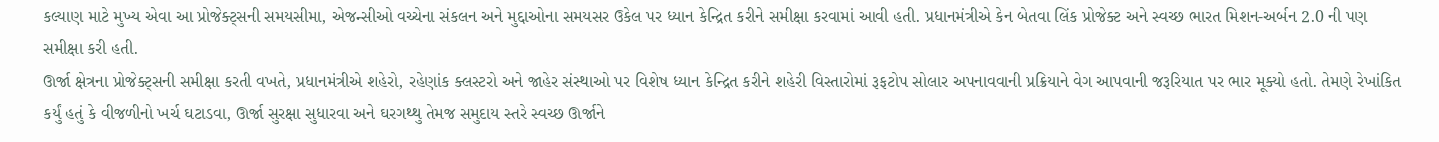કલ્યાણ માટે મુખ્ય એવા આ પ્રોજેક્ટ્સની સમયસીમા, એજન્સીઓ વચ્ચેના સંકલન અને મુદ્દાઓના સમયસર ઉકેલ પર ધ્યાન કેન્દ્રિત કરીને સમીક્ષા કરવામાં આવી હતી. પ્રધાનમંત્રીએ કેન બેતવા લિંક પ્રોજેક્ટ અને સ્વચ્છ ભારત મિશન-અર્બન 2.0 ની પણ સમીક્ષા કરી હતી.
ઊર્જા ક્ષેત્રના પ્રોજેક્ટ્સની સમીક્ષા કરતી વખતે, પ્રધાનમંત્રીએ શહેરો, રહેણાંક ક્લસ્ટરો અને જાહેર સંસ્થાઓ પર વિશેષ ધ્યાન કેન્દ્રિત કરીને શહેરી વિસ્તારોમાં રૂફટોપ સોલાર અપનાવવાની પ્રક્રિયાને વેગ આપવાની જરૂરિયાત પર ભાર મૂક્યો હતો. તેમણે રેખાંકિત કર્યું હતું કે વીજળીનો ખર્ચ ઘટાડવા, ઊર્જા સુરક્ષા સુધારવા અને ઘરગથ્થુ તેમજ સમુદાય સ્તરે સ્વચ્છ ઊર્જાને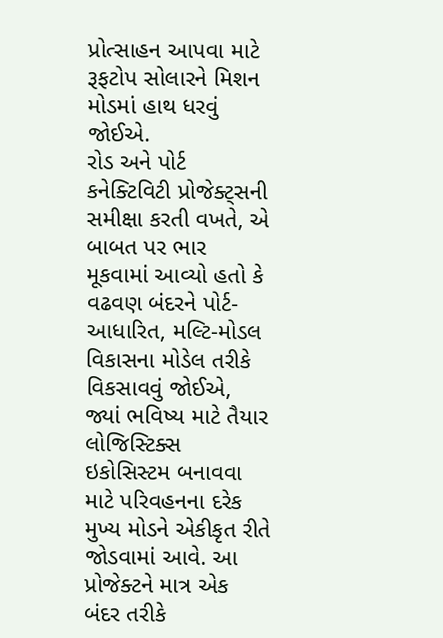પ્રોત્સાહન આપવા માટે રૂફટોપ સોલારને મિશન મોડમાં હાથ ધરવું જોઈએ.
રોડ અને પોર્ટ કનેક્ટિવિટી પ્રોજેક્ટ્સની સમીક્ષા કરતી વખતે, એ બાબત પર ભાર મૂકવામાં આવ્યો હતો કે વઢવણ બંદરને પોર્ટ-આધારિત, મલ્ટિ-મોડલ વિકાસના મોડેલ તરીકે વિકસાવવું જોઈએ, જ્યાં ભવિષ્ય માટે તૈયાર લોજિસ્ટિક્સ ઇકોસિસ્ટમ બનાવવા માટે પરિવહનના દરેક મુખ્ય મોડને એકીકૃત રીતે જોડવામાં આવે. આ પ્રોજેક્ટને માત્ર એક બંદર તરીકે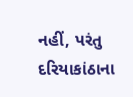નહીં, પરંતુ દરિયાકાંઠાના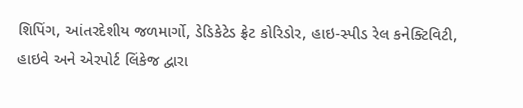શિપિંગ, આંતરદેશીય જળમાર્ગો, ડેડિકેટેડ ફ્રેટ કોરિડોર, હાઇ-સ્પીડ રેલ કનેક્ટિવિટી, હાઇવે અને એરપોર્ટ લિંકેજ દ્વારા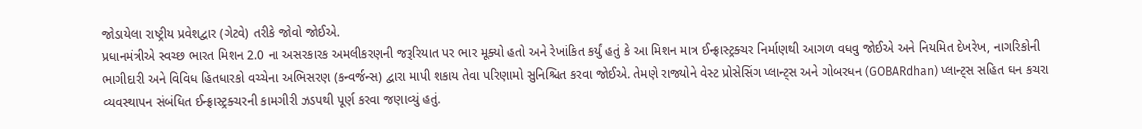જોડાયેલા રાષ્ટ્રીય પ્રવેશદ્વાર (ગેટવે) તરીકે જોવો જોઈએ.
પ્રધાનમંત્રીએ સ્વચ્છ ભારત મિશન 2.0 ના અસરકારક અમલીકરણની જરૂરિયાત પર ભાર મૂક્યો હતો અને રેખાંકિત કર્યું હતું કે આ મિશન માત્ર ઈન્ફ્રાસ્ટ્રક્ચર નિર્માણથી આગળ વધવુ જોઈએ અને નિયમિત દેખરેખ, નાગરિકોની ભાગીદારી અને વિવિધ હિતધારકો વચ્ચેના અભિસરણ (કન્વર્જન્સ) દ્વારા માપી શકાય તેવા પરિણામો સુનિશ્ચિત કરવા જોઈએ. તેમણે રાજ્યોને વેસ્ટ પ્રોસેસિંગ પ્લાન્ટ્સ અને ગોબરધન (GOBARdhan) પ્લાન્ટ્સ સહિત ઘન કચરા વ્યવસ્થાપન સંબંધિત ઈન્ફ્રાસ્ટ્રક્ચરની કામગીરી ઝડપથી પૂર્ણ કરવા જણાવ્યું હતું.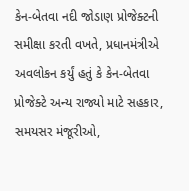કેન-બેતવા નદી જોડાણ પ્રોજેક્ટની સમીક્ષા કરતી વખતે, પ્રધાનમંત્રીએ અવલોકન કર્યું હતું કે કેન-બેતવા પ્રોજેક્ટે અન્ય રાજ્યો માટે સહકાર, સમયસર મંજૂરીઓ,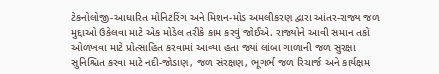ટેકનોલોજી-આધારિત મોનિટરિંગ અને મિશન-મોડ અમલીકરણ દ્વારા આંતર-રાજ્ય જળ મુદ્દાઓ ઉકેલવા માટે એક મોડેલ તરીકે કામ કરવું જોઈએ. રાજ્યોને આવી સમાન તકો ઓળખવા માટે પ્રોત્સાહિત કરવામાં આવ્યા હતા જ્યાં લાંબા ગાળાની જળ સુરક્ષા સુનિશ્ચિત કરવા માટે નદી-જોડાણ, જળ સંરક્ષણ, ભૂગર્ભ જળ રિચાર્જ અને કાર્યક્ષમ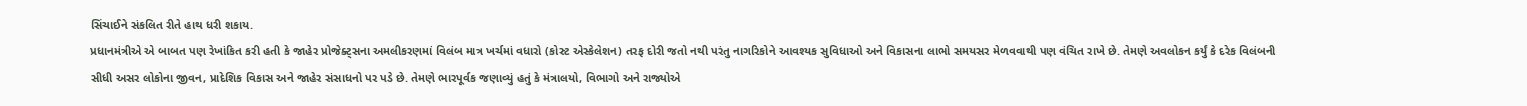સિંચાઈને સંકલિત રીતે હાથ ધરી શકાય.
પ્રધાનમંત્રીએ એ બાબત પણ રેખાંકિત કરી હતી કે જાહેર પ્રોજેક્ટ્સના અમલીકરણમાં વિલંબ માત્ર ખર્ચમાં વધારો (કોસ્ટ એસ્કેલેશન) તરફ દોરી જતો નથી પરંતુ નાગરિકોને આવશ્યક સુવિધાઓ અને વિકાસના લાભો સમયસર મેળવવાથી પણ વંચિત રાખે છે. તેમણે અવલોકન કર્યું કે દરેક વિલંબની સીધી અસર લોકોના જીવન, પ્રાદેશિક વિકાસ અને જાહેર સંસાધનો પર પડે છે. તેમણે ભારપૂર્વક જણાવ્યું હતું કે મંત્રાલયો, વિભાગો અને રાજ્યોએ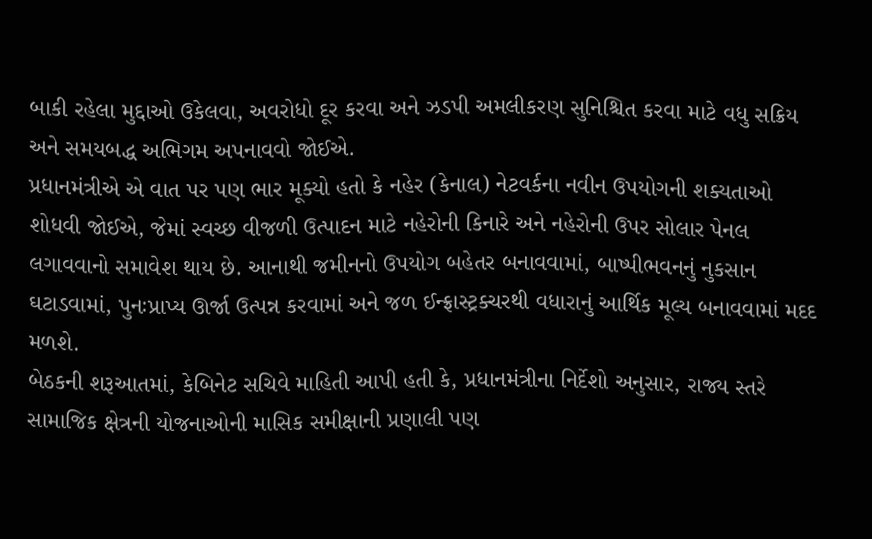બાકી રહેલા મુદ્દાઓ ઉકેલવા, અવરોધો દૂર કરવા અને ઝડપી અમલીકરણ સુનિશ્ચિત કરવા માટે વધુ સક્રિય અને સમયબદ્ધ અભિગમ અપનાવવો જોઈએ.
પ્રધાનમંત્રીએ એ વાત પર પણ ભાર મૂક્યો હતો કે નહેર (કેનાલ) નેટવર્કના નવીન ઉપયોગની શક્યતાઓ શોધવી જોઈએ, જેમાં સ્વચ્છ વીજળી ઉત્પાદન માટે નહેરોની કિનારે અને નહેરોની ઉપર સોલાર પેનલ લગાવવાનો સમાવેશ થાય છે. આનાથી જમીનનો ઉપયોગ બહેતર બનાવવામાં, બાષ્પીભવનનું નુકસાન ઘટાડવામાં, પુનઃપ્રાપ્ય ઊર્જા ઉત્પન્ન કરવામાં અને જળ ઈન્ફ્રાસ્ટ્રક્ચરથી વધારાનું આર્થિક મૂલ્ય બનાવવામાં મદદ મળશે.
બેઠકની શરૂઆતમાં, કેબિનેટ સચિવે માહિતી આપી હતી કે, પ્રધાનમંત્રીના નિર્દેશો અનુસાર, રાજ્ય સ્તરે સામાજિક ક્ષેત્રની યોજનાઓની માસિક સમીક્ષાની પ્રણાલી પણ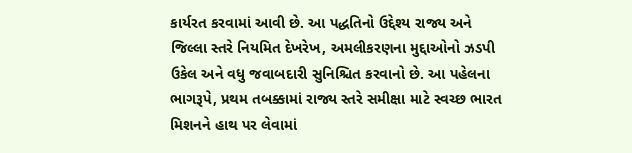કાર્યરત કરવામાં આવી છે. આ પદ્ધતિનો ઉદ્દેશ્ય રાજ્ય અને જિલ્લા સ્તરે નિયમિત દેખરેખ, અમલીકરણના મુદ્દાઓનો ઝડપી ઉકેલ અને વધુ જવાબદારી સુનિશ્ચિત કરવાનો છે. આ પહેલના ભાગરૂપે, પ્રથમ તબક્કામાં રાજ્ય સ્તરે સમીક્ષા માટે સ્વચ્છ ભારત મિશનને હાથ પર લેવામાં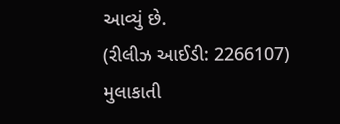આવ્યું છે.
(રીલીઝ આઈડી: 2266107)
મુલાકાતી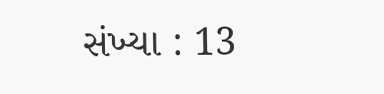સંખ્યા : 13